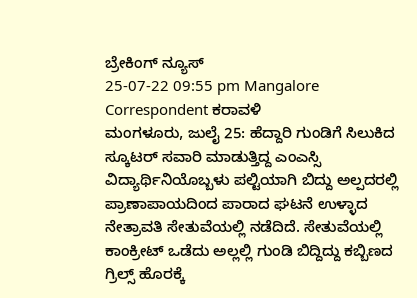ಬ್ರೇಕಿಂಗ್ ನ್ಯೂಸ್
25-07-22 09:55 pm Mangalore Correspondent ಕರಾವಳಿ
ಮಂಗಳೂರು, ಜುಲೈ 25: ಹೆದ್ದಾರಿ ಗುಂಡಿಗೆ ಸಿಲುಕಿದ ಸ್ಕೂಟರ್ ಸವಾರಿ ಮಾಡುತ್ತಿದ್ದ ಎಂಎಸ್ಸಿ ವಿದ್ಯಾರ್ಥಿನಿಯೊಬ್ಬಳು ಪಲ್ಟಿಯಾಗಿ ಬಿದ್ದು ಅಲ್ಪದರಲ್ಲಿ ಪ್ರಾಣಾಪಾಯದಿಂದ ಪಾರಾದ ಘಟನೆ ಉಳ್ಳಾದ ನೇತ್ರಾವತಿ ಸೇತುವೆಯಲ್ಲಿ ನಡೆದಿದೆ. ಸೇತುವೆಯಲ್ಲಿ ಕಾಂಕ್ರೀಟ್ ಒಡೆದು ಅಲ್ಲಲ್ಲಿ ಗುಂಡಿ ಬಿದ್ದಿದ್ದು ಕಬ್ಬಿಣದ ಗ್ರಿಲ್ಸ್ ಹೊರಕ್ಕೆ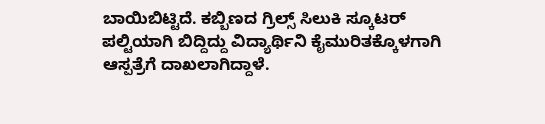ಬಾಯಿಬಿಟ್ಟಿದೆ. ಕಬ್ಬಿಣದ ಗ್ರಿಲ್ಸ್ ಸಿಲುಕಿ ಸ್ಕೂಟರ್ ಪಲ್ಟಿಯಾಗಿ ಬಿದ್ದಿದ್ದು ವಿದ್ಯಾರ್ಥಿನಿ ಕೈಮುರಿತಕ್ಕೊಳಗಾಗಿ ಆಸ್ಪತ್ರೆಗೆ ದಾಖಲಾಗಿದ್ದಾಳೆ.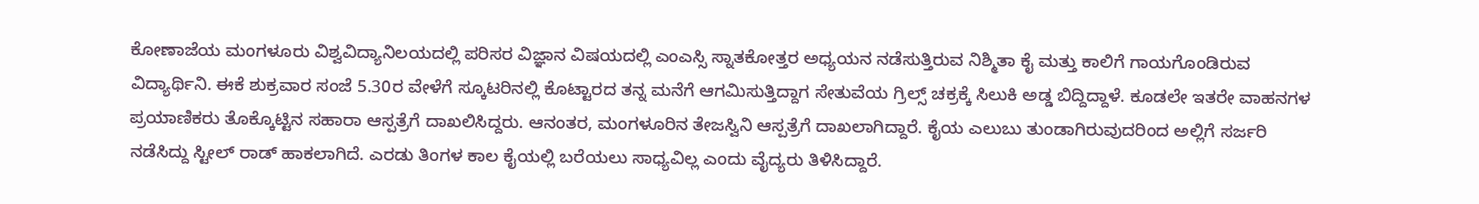ಕೋಣಾಜೆಯ ಮಂಗಳೂರು ವಿಶ್ವವಿದ್ಯಾನಿಲಯದಲ್ಲಿ ಪರಿಸರ ವಿಜ್ಞಾನ ವಿಷಯದಲ್ಲಿ ಎಂಎಸ್ಸಿ ಸ್ನಾತಕೋತ್ತರ ಅಧ್ಯಯನ ನಡೆಸುತ್ತಿರುವ ನಿಶ್ಮಿತಾ ಕೈ ಮತ್ತು ಕಾಲಿಗೆ ಗಾಯಗೊಂಡಿರುವ ವಿದ್ಯಾರ್ಥಿನಿ. ಈಕೆ ಶುಕ್ರವಾರ ಸಂಜೆ 5.30ರ ವೇಳೆಗೆ ಸ್ಕೂಟರಿನಲ್ಲಿ ಕೊಟ್ಟಾರದ ತನ್ನ ಮನೆಗೆ ಆಗಮಿಸುತ್ತಿದ್ದಾಗ ಸೇತುವೆಯ ಗ್ರಿಲ್ಸ್ ಚಕ್ರಕ್ಕೆ ಸಿಲುಕಿ ಅಡ್ಡ ಬಿದ್ದಿದ್ದಾಳೆ. ಕೂಡಲೇ ಇತರೇ ವಾಹನಗಳ ಪ್ರಯಾಣಿಕರು ತೊಕ್ಕೊಟ್ಟಿನ ಸಹಾರಾ ಆಸ್ಪತ್ರೆಗೆ ದಾಖಲಿಸಿದ್ದರು. ಆನಂತರ, ಮಂಗಳೂರಿನ ತೇಜಸ್ವಿನಿ ಆಸ್ಪತ್ರೆಗೆ ದಾಖಲಾಗಿದ್ದಾರೆ. ಕೈಯ ಎಲುಬು ತುಂಡಾಗಿರುವುದರಿಂದ ಅಲ್ಲಿಗೆ ಸರ್ಜರಿ ನಡೆಸಿದ್ದು ಸ್ಟೀಲ್ ರಾಡ್ ಹಾಕಲಾಗಿದೆ. ಎರಡು ತಿಂಗಳ ಕಾಲ ಕೈಯಲ್ಲಿ ಬರೆಯಲು ಸಾಧ್ಯವಿಲ್ಲ ಎಂದು ವೈದ್ಯರು ತಿಳಿಸಿದ್ದಾರೆ.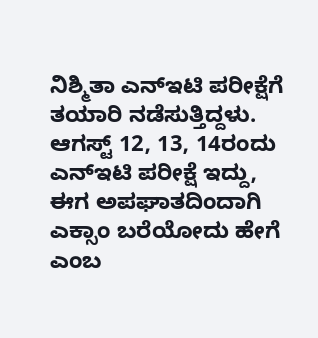ನಿಶ್ಮಿತಾ ಎನ್ಇಟಿ ಪರೀಕ್ಷೆಗೆ ತಯಾರಿ ನಡೆಸುತ್ತಿದ್ದಳು. ಆಗಸ್ಟ್ 12, 13, 14ರಂದು ಎನ್ಇಟಿ ಪರೀಕ್ಷೆ ಇದ್ದು, ಈಗ ಅಪಘಾತದಿಂದಾಗಿ ಎಕ್ಸಾಂ ಬರೆಯೋದು ಹೇಗೆ ಎಂಬ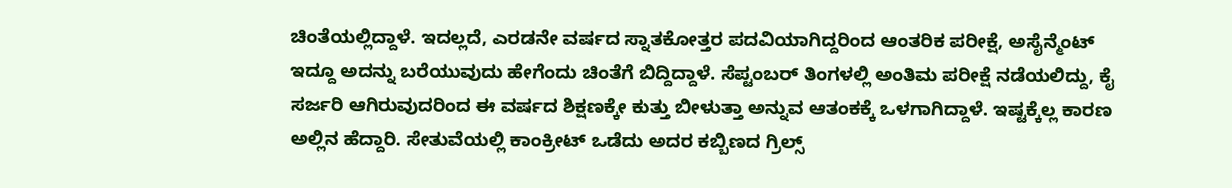ಚಿಂತೆಯಲ್ಲಿದ್ದಾಳೆ. ಇದಲ್ಲದೆ, ಎರಡನೇ ವರ್ಷದ ಸ್ನಾತಕೋತ್ತರ ಪದವಿಯಾಗಿದ್ದರಿಂದ ಆಂತರಿಕ ಪರೀಕ್ಷೆ, ಅಸೈನ್ಮೆಂಟ್ ಇದ್ದೂ ಅದನ್ನು ಬರೆಯುವುದು ಹೇಗೆಂದು ಚಿಂತೆಗೆ ಬಿದ್ದಿದ್ದಾಳೆ. ಸೆಪ್ಟಂಬರ್ ತಿಂಗಳಲ್ಲಿ ಅಂತಿಮ ಪರೀಕ್ಷೆ ನಡೆಯಲಿದ್ದು, ಕೈ ಸರ್ಜರಿ ಆಗಿರುವುದರಿಂದ ಈ ವರ್ಷದ ಶಿಕ್ಷಣಕ್ಕೇ ಕುತ್ತು ಬೀಳುತ್ತಾ ಅನ್ನುವ ಆತಂಕಕ್ಕೆ ಒಳಗಾಗಿದ್ದಾಳೆ. ಇಷ್ಟಕ್ಕೆಲ್ಲ ಕಾರಣ ಅಲ್ಲಿನ ಹೆದ್ದಾರಿ. ಸೇತುವೆಯಲ್ಲಿ ಕಾಂಕ್ರೀಟ್ ಒಡೆದು ಅದರ ಕಬ್ಬಿಣದ ಗ್ರಿಲ್ಸ್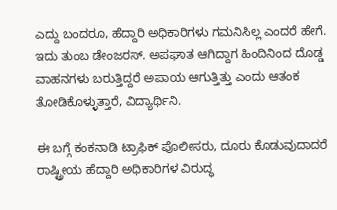ಎದ್ದು ಬಂದರೂ, ಹೆದ್ದಾರಿ ಅಧಿಕಾರಿಗಳು ಗಮನಿಸಿಲ್ಲ ಎಂದರೆ ಹೇಗೆ. ಇದು ತುಂಬ ಡೇಂಜರಸ್. ಅಪಘಾತ ಆಗಿದ್ದಾಗ ಹಿಂದಿನಿಂದ ದೊಡ್ಡ ವಾಹನಗಳು ಬರುತ್ತಿದ್ದರೆ ಅಪಾಯ ಆಗುತ್ತಿತ್ತು ಎಂದು ಆತಂಕ ತೋಡಿಕೊಳ್ಳುತ್ತಾರೆ, ವಿದ್ಯಾರ್ಥಿನಿ.

ಈ ಬಗ್ಗೆ ಕಂಕನಾಡಿ ಟ್ರಾಫಿಕ್ ಪೊಲೀಸರು, ದೂರು ಕೊಡುವುದಾದರೆ ರಾಷ್ಟ್ರೀಯ ಹೆದ್ದಾರಿ ಅಧಿಕಾರಿಗಳ ವಿರುದ್ಧ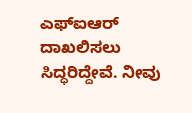ಎಫ್ಐಆರ್ ದಾಖಲಿಸಲು ಸಿದ್ಧರಿದ್ದೇವೆ. ನೀವು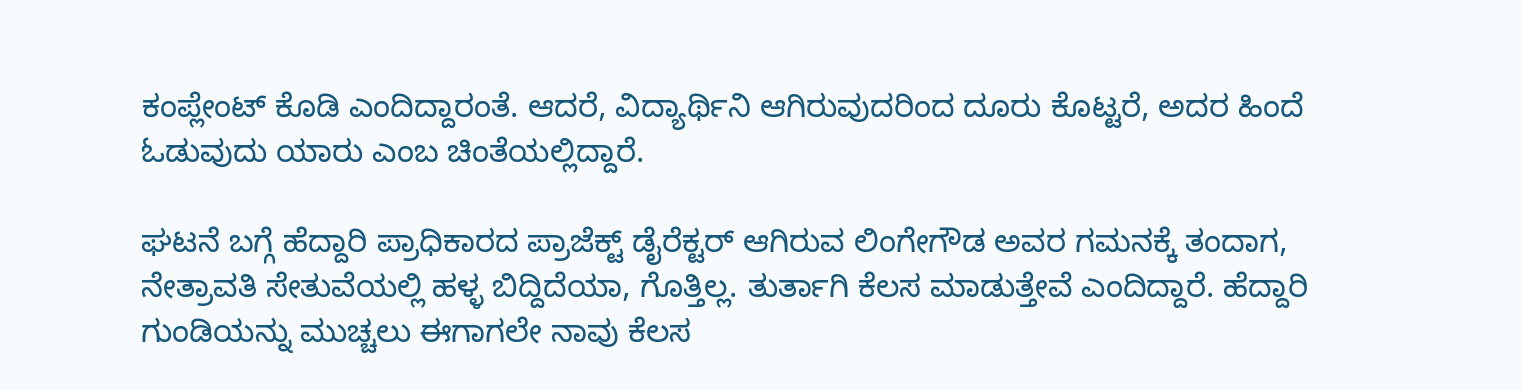ಕಂಪ್ಲೇಂಟ್ ಕೊಡಿ ಎಂದಿದ್ದಾರಂತೆ. ಆದರೆ, ವಿದ್ಯಾರ್ಥಿನಿ ಆಗಿರುವುದರಿಂದ ದೂರು ಕೊಟ್ಟರೆ, ಅದರ ಹಿಂದೆ ಓಡುವುದು ಯಾರು ಎಂಬ ಚಿಂತೆಯಲ್ಲಿದ್ದಾರೆ.

ಘಟನೆ ಬಗ್ಗೆ ಹೆದ್ದಾರಿ ಪ್ರಾಧಿಕಾರದ ಪ್ರಾಜೆಕ್ಟ್ ಡೈರೆಕ್ಟರ್ ಆಗಿರುವ ಲಿಂಗೇಗೌಡ ಅವರ ಗಮನಕ್ಕೆ ತಂದಾಗ, ನೇತ್ರಾವತಿ ಸೇತುವೆಯಲ್ಲಿ ಹಳ್ಳ ಬಿದ್ದಿದೆಯಾ, ಗೊತ್ತಿಲ್ಲ. ತುರ್ತಾಗಿ ಕೆಲಸ ಮಾಡುತ್ತೇವೆ ಎಂದಿದ್ದಾರೆ. ಹೆದ್ದಾರಿ ಗುಂಡಿಯನ್ನು ಮುಚ್ಚಲು ಈಗಾಗಲೇ ನಾವು ಕೆಲಸ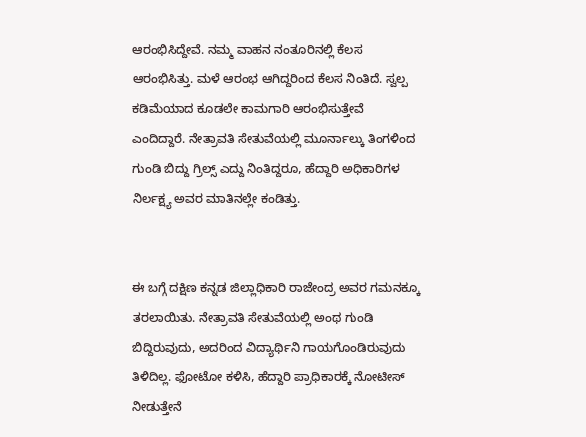ಆರಂಭಿಸಿದ್ದೇವೆ. ನಮ್ಮ ವಾಹನ ನಂತೂರಿನಲ್ಲಿ ಕೆಲಸ ಆರಂಭಿಸಿತ್ತು. ಮಳೆ ಆರಂಭ ಆಗಿದ್ದರಿಂದ ಕೆಲಸ ನಿಂತಿದೆ. ಸ್ವಲ್ಪ ಕಡಿಮೆಯಾದ ಕೂಡಲೇ ಕಾಮಗಾರಿ ಆರಂಭಿಸುತ್ತೇವೆ ಎಂದಿದ್ದಾರೆ. ನೇತ್ರಾವತಿ ಸೇತುವೆಯಲ್ಲಿ ಮೂರ್ನಾಲ್ಕು ತಿಂಗಳಿಂದ ಗುಂಡಿ ಬಿದ್ದು ಗ್ರಿಲ್ಸ್ ಎದ್ದು ನಿಂತಿದ್ದರೂ, ಹೆದ್ದಾರಿ ಅಧಿಕಾರಿಗಳ ನಿರ್ಲಕ್ಷ್ಯ ಅವರ ಮಾತಿನಲ್ಲೇ ಕಂಡಿತ್ತು.


ಈ ಬಗ್ಗೆ ದಕ್ಷಿಣ ಕನ್ನಡ ಜಿಲ್ಲಾಧಿಕಾರಿ ರಾಜೇಂದ್ರ ಅವರ ಗಮನಕ್ಕೂ ತರಲಾಯಿತು. ನೇತ್ರಾವತಿ ಸೇತುವೆಯಲ್ಲಿ ಅಂಥ ಗುಂಡಿ ಬಿದ್ದಿರುವುದು, ಅದರಿಂದ ವಿದ್ಯಾರ್ಥಿನಿ ಗಾಯಗೊಂಡಿರುವುದು ತಿಳಿದಿಲ್ಲ. ಫೋಟೋ ಕಳಿಸಿ, ಹೆದ್ದಾರಿ ಪ್ರಾಧಿಕಾರಕ್ಕೆ ನೋಟೀಸ್ ನೀಡುತ್ತೇನೆ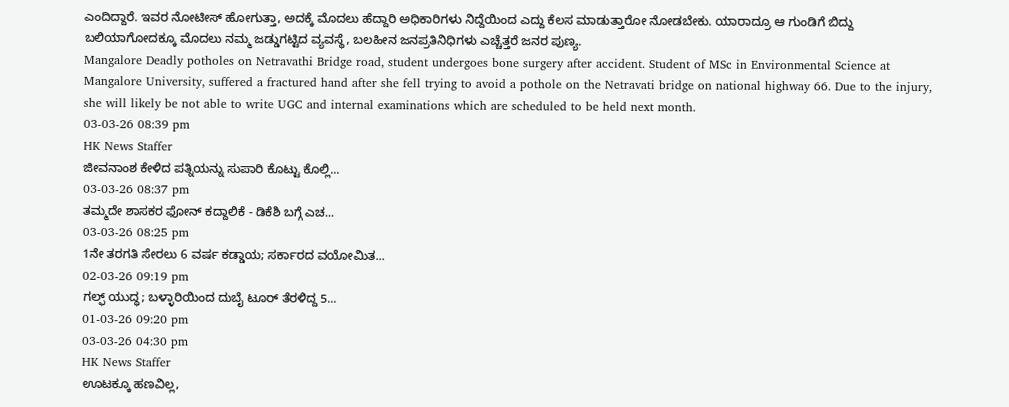ಎಂದಿದ್ದಾರೆ. ಇವರ ನೋಟೀಸ್ ಹೋಗುತ್ತಾ, ಅದಕ್ಕೆ ಮೊದಲು ಹೆದ್ದಾರಿ ಅಧಿಕಾರಿಗಳು ನಿದ್ದೆಯಿಂದ ಎದ್ದು ಕೆಲಸ ಮಾಡುತ್ತಾರೋ ನೋಡಬೇಕು. ಯಾರಾದ್ರೂ ಆ ಗುಂಡಿಗೆ ಬಿದ್ದು ಬಲಿಯಾಗೋದಕ್ಕೂ ಮೊದಲು ನಮ್ಮ ಜಡ್ಡುಗಟ್ಟಿದ ವ್ಯವಸ್ಥೆ, ಬಲಹೀನ ಜನಪ್ರತಿನಿಧಿಗಳು ಎಚ್ಚೆತ್ತರೆ ಜನರ ಪುಣ್ಯ.
Mangalore Deadly potholes on Netravathi Bridge road, student undergoes bone surgery after accident. Student of MSc in Environmental Science at Mangalore University, suffered a fractured hand after she fell trying to avoid a pothole on the Netravati bridge on national highway 66. Due to the injury, she will likely be not able to write UGC and internal examinations which are scheduled to be held next month.
03-03-26 08:39 pm
HK News Staffer
ಜೀವನಾಂಶ ಕೇಳಿದ ಪತ್ನಿಯನ್ನು ಸುಪಾರಿ ಕೊಟ್ಟು ಕೊಲ್ಲಿ...
03-03-26 08:37 pm
ತಮ್ಮದೇ ಶಾಸಕರ ಫೋನ್ ಕದ್ದಾಲಿಕೆ - ಡಿಕೆಶಿ ಬಗ್ಗೆ ಎಚ...
03-03-26 08:25 pm
1ನೇ ತರಗತಿ ಸೇರಲು 6 ವರ್ಷ ಕಡ್ಡಾಯ; ಸರ್ಕಾರದ ವಯೋಮಿತ...
02-03-26 09:19 pm
ಗಲ್ಫ್ ಯುದ್ಧ; ಬಳ್ಳಾರಿಯಿಂದ ದುಬೈ ಟೂರ್ ತೆರಳಿದ್ದ 5...
01-03-26 09:20 pm
03-03-26 04:30 pm
HK News Staffer
ಊಟಕ್ಕೂ ಹಣವಿಲ್ಲ,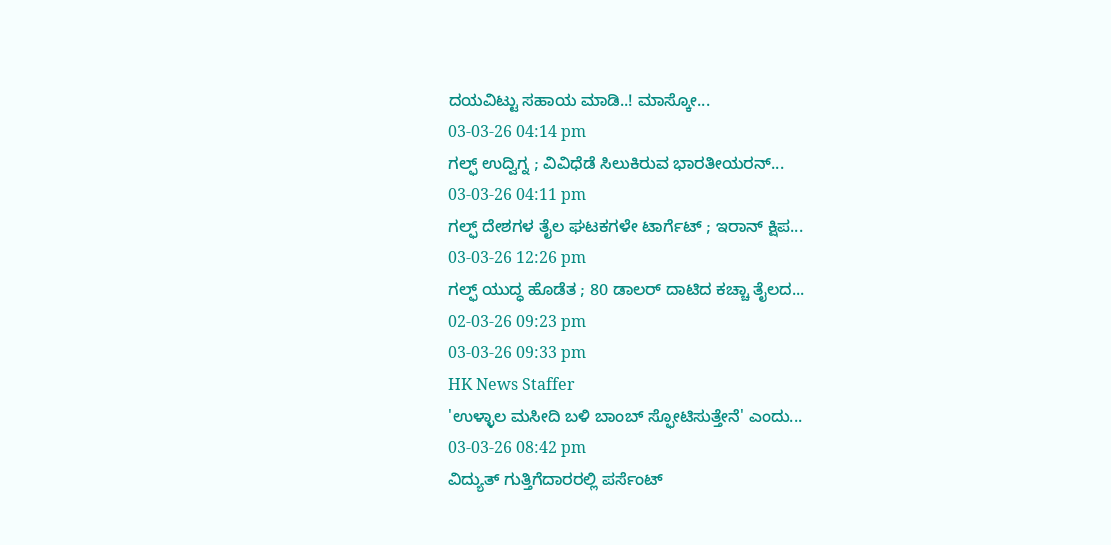ದಯವಿಟ್ಟು ಸಹಾಯ ಮಾಡಿ..! ಮಾಸ್ಕೋ...
03-03-26 04:14 pm
ಗಲ್ಫ್ ಉದ್ವಿಗ್ನ ; ವಿವಿಧೆಡೆ ಸಿಲುಕಿರುವ ಭಾರತೀಯರನ್...
03-03-26 04:11 pm
ಗಲ್ಫ್ ದೇಶಗಳ ತೈಲ ಘಟಕಗಳೇ ಟಾರ್ಗೆಟ್ ; ಇರಾನ್ ಕ್ಷಿಪ...
03-03-26 12:26 pm
ಗಲ್ಫ್ ಯುದ್ಧ ಹೊಡೆತ ; 80 ಡಾಲರ್ ದಾಟಿದ ಕಚ್ಚಾ ತೈಲದ...
02-03-26 09:23 pm
03-03-26 09:33 pm
HK News Staffer
'ಉಳ್ಳಾಲ ಮಸೀದಿ ಬಳಿ ಬಾಂಬ್ ಸ್ಫೋಟಿಸುತ್ತೇನೆ' ಎಂದು...
03-03-26 08:42 pm
ವಿದ್ಯುತ್ ಗುತ್ತಿಗೆದಾರರಲ್ಲಿ ಪರ್ಸೆಂಟ್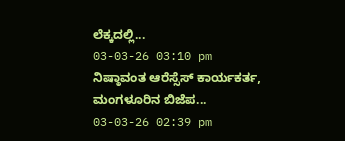ಲೆಕ್ಕದಲ್ಲಿ...
03-03-26 03:10 pm
ನಿಷ್ಠಾವಂತ ಆರೆಸ್ಸೆಸ್ ಕಾರ್ಯಕರ್ತ, ಮಂಗಳೂರಿನ ಬಿಜೆಪ...
03-03-26 02:39 pm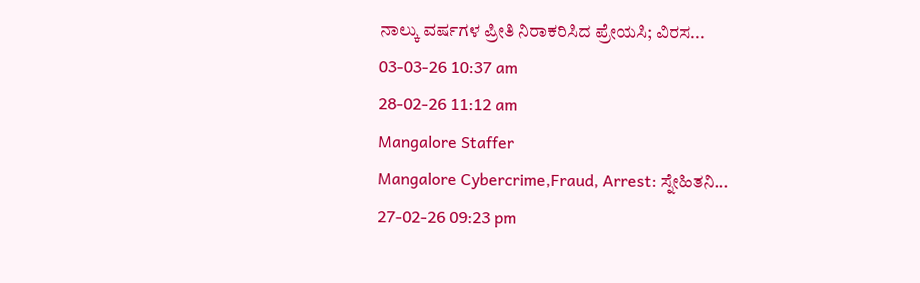ನಾಲ್ಕು ವರ್ಷಗಳ ಪ್ರೀತಿ ನಿರಾಕರಿಸಿದ ಪ್ರೇಯಸಿ; ವಿರಸ...
03-03-26 10:37 am
28-02-26 11:12 am
Mangalore Staffer
Mangalore Cybercrime,Fraud, Arrest: ಸ್ನೇಹಿತನಿ...
27-02-26 09:23 pm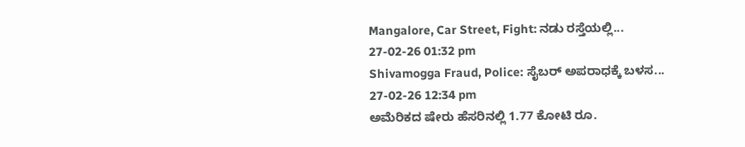Mangalore, Car Street, Fight: ನಡು ರಸ್ತೆಯಲ್ಲಿ...
27-02-26 01:32 pm
Shivamogga Fraud, Police: ಸೈಬರ್ ಅಪರಾಧಕ್ಕೆ ಬಳಸ...
27-02-26 12:34 pm
ಅಮೆರಿಕದ ಷೇರು ಹೆಸರಿನಲ್ಲಿ 1.77 ಕೋಟಿ ರೂ.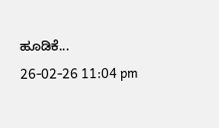ಹೂಡಿಕೆ...
26-02-26 11:04 pm